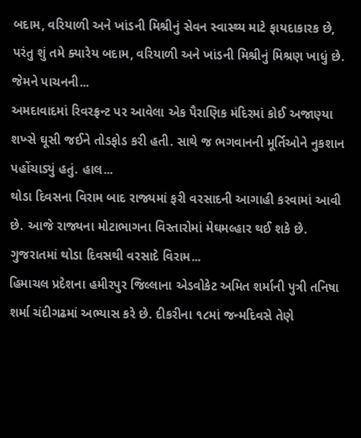બદામ, વરિયાળી અને ખાંડની મિશ્રીનું સેવન સ્વાસ્થ્ય માટે ફાયદાકારક છે, પરંતુ શું તમે ક્યારેય બદામ, વરિયાળી અને ખાંડની મિશ્રીનું મિશ્રણ ખાધું છે.
જેમને પાચનની...
અમદાવાદમાં રિવરફ્રન્ટ પર આવેલા એક પૈરાણિક મંદિરમાં કોઈ અજાણ્યા શખ્સે ઘૂસી જઈને તોડફોડ કરી હતી. સાથે જ ભગવાનની મૂર્તિઓને નુકશાન પહોંચાડ્યું હતું. હાલ...
થોડા દિવસના વિરામ બાદ રાજ્યમાં ફરી વરસાદની આગાહી કરવામાં આવી છે. આજે રાજ્યના મોટાભાગના વિસ્તારોમાં મેઘમલ્હાર થઈ શકે છે.
ગુજરાતમાં થોડા દિવસથી વરસાદે વિરામ...
હિમાચલ પ્રદેશના હમીરપુર જિલ્લાના એડવોકેટ અમિત શર્માની પુત્રી તનિષા શર્મા ચંદીગઢમાં અભ્યાસ કરે છે. દીકરીના ૧૮માં જન્મદિવસે તેણે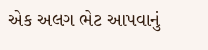એક અલગ ભેટ આપવાનું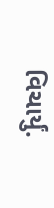વિચાર્યું.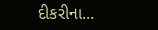દીકરીના...